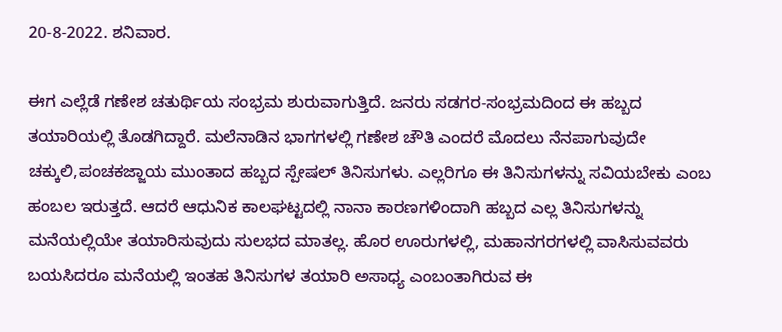20-8-2022. ಶನಿವಾರ.

ಈಗ ಎಲ್ಲೆಡೆ ಗಣೇಶ ಚತುರ್ಥಿಯ ಸಂಭ್ರಮ ಶುರುವಾಗುತ್ತಿದೆ. ಜನರು ಸಡಗರ-ಸಂಭ್ರಮದಿಂದ ಈ ಹಬ್ಬದ ತಯಾರಿಯಲ್ಲಿ ತೊಡಗಿದ್ದಾರೆ. ಮಲೆನಾಡಿನ ಭಾಗಗಳಲ್ಲಿ ಗಣೇಶ ಚೌತಿ ಎಂದರೆ ಮೊದಲು ನೆನಪಾಗುವುದೇ ಚಕ್ಕುಲಿ,ಪಂಚಕಜ್ಜಾಯ ಮುಂತಾದ ಹಬ್ಬದ ಸ್ಪೇಷಲ್ ತಿನಿಸುಗಳು. ಎಲ್ಲರಿಗೂ ಈ ತಿನಿಸುಗಳನ್ನು ಸವಿಯಬೇಕು ಎಂಬ ಹಂಬಲ ಇರುತ್ತದೆ. ಆದರೆ ಆಧುನಿಕ ಕಾಲಘಟ್ಟದಲ್ಲಿ ನಾನಾ ಕಾರಣಗಳಿಂದಾಗಿ ಹಬ್ಬದ ಎಲ್ಲ ತಿನಿಸುಗಳನ್ನು ಮನೆಯಲ್ಲಿಯೇ ತಯಾರಿಸುವುದು ಸುಲಭದ ಮಾತಲ್ಲ. ಹೊರ ಊರುಗಳಲ್ಲಿ, ಮಹಾನಗರಗಳಲ್ಲಿ ವಾಸಿಸುವವರು ಬಯಸಿದರೂ ಮನೆಯಲ್ಲಿ ಇಂತಹ ತಿನಿಸುಗಳ ತಯಾರಿ ಅಸಾಧ್ಯ ಎಂಬಂತಾಗಿರುವ ಈ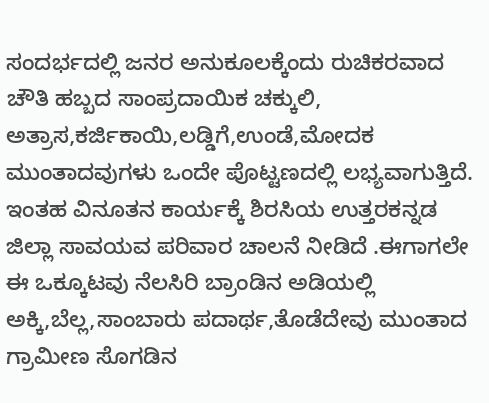ಸಂದರ್ಭದಲ್ಲಿ ಜನರ ಅನುಕೂಲಕ್ಕೆಂದು ರುಚಿಕರವಾದ ಚೌತಿ ಹಬ್ಬದ ಸಾಂಪ್ರದಾಯಿಕ ಚಕ್ಕುಲಿ, ಅತ್ರಾಸ,ಕರ್ಜಿಕಾಯಿ,ಲಡ್ಡಿಗೆ,ಉಂಡೆ,ಮೋದಕ ಮುಂತಾದವುಗಳು ಒಂದೇ ಪೊಟ್ಟಣದಲ್ಲಿ ಲಭ್ಯವಾಗುತ್ತಿದೆ. ಇಂತಹ ವಿನೂತನ ಕಾರ್ಯಕ್ಕೆ ಶಿರಸಿಯ ಉತ್ತರಕನ್ನಡ ಜಿಲ್ಲಾ ಸಾವಯವ ಪರಿವಾರ ಚಾಲನೆ ನೀಡಿದೆ .ಈಗಾಗಲೇ ಈ ಒಕ್ಕೂಟವು ನೆಲಸಿರಿ ಬ್ರಾಂಡಿನ ಅಡಿಯಲ್ಲಿ ಅಕ್ಕಿ,ಬೆಲ್ಲ,ಸಾಂಬಾರು ಪದಾರ್ಥ,ತೊಡೆದೇವು ಮುಂತಾದ ಗ್ರಾಮೀಣ ಸೊಗಡಿನ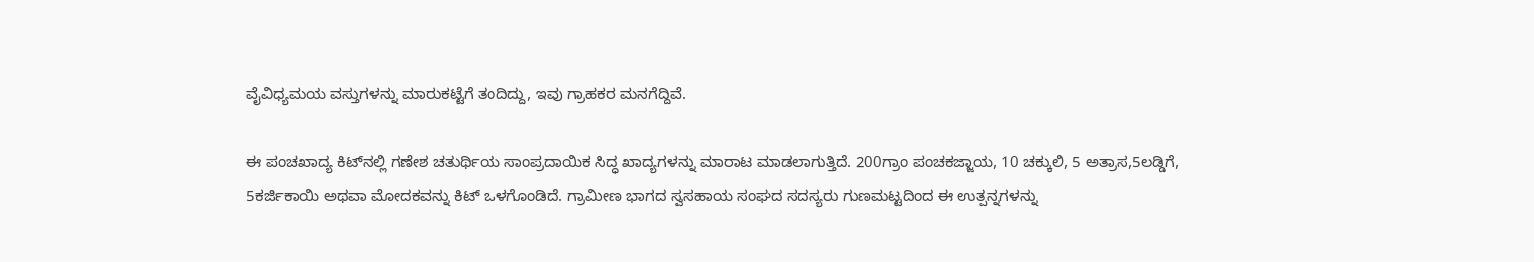ವೈವಿಧ್ಯಮಯ ವಸ್ತುಗಳನ್ನು ಮಾರುಕಟ್ಟೆಗೆ ತಂದಿದ್ದು, ಇವು ಗ್ರಾಹಕರ ಮನಗೆದ್ದಿವೆ.

ಈ ಪಂಚಖಾದ್ಯ ಕಿಟ್‍ನಲ್ಲಿ ಗಣೇಶ ಚತುರ್ಥಿಯ ಸಾಂಪ್ರದಾಯಿಕ ಸಿದ್ಧ ಖಾದ್ಯಗಳನ್ನು ಮಾರಾಟ ಮಾಡಲಾಗುತ್ತಿದೆ. 200ಗ್ರಾಂ ಪಂಚಕಜ್ಜಾಯ, 10 ಚಕ್ಕುಲಿ, 5 ಅತ್ರಾಸ,5ಲಡ್ಡಿಗೆ, 5ಕರ್ಜಿಕಾಯಿ ಅಥವಾ ಮೋದಕವನ್ನು ಕಿಟ್ ಒಳಗೊಂಡಿದೆ. ಗ್ರಾಮೀಣ ಭಾಗದ ಸ್ವಸಹಾಯ ಸಂಘದ ಸದಸ್ಯರು ಗುಣಮಟ್ಟದಿಂದ ಈ ಉತ್ಪನ್ನಗಳನ್ನು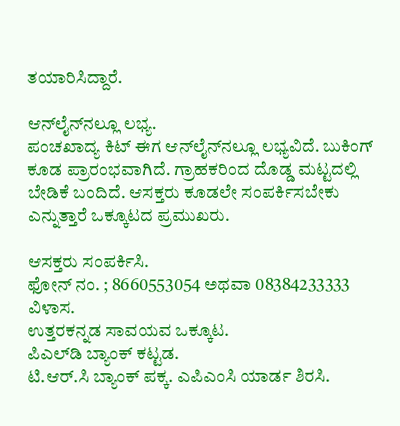ತಯಾರಿಸಿದ್ದಾರೆ.

ಆನ್‍ಲೈನ್‍ನಲ್ಲೂ ಲಭ್ಯ.
ಪಂಚಖಾದ್ಯ ಕಿಟ್ ಈಗ ಆನ್‍ಲೈನ್‍ನಲ್ಲೂ ಲಭ್ಯವಿದೆ. ಬುಕಿಂಗ್ ಕೂಡ ಪ್ರಾರಂಭವಾಗಿದೆ. ಗ್ರಾಹಕರಿಂದ ದೊಡ್ಡ ಮಟ್ಟದಲ್ಲಿ ಬೇಡಿಕೆ ಬಂದಿದೆ. ಆಸಕ್ತರು ಕೂಡಲೇ ಸಂಪರ್ಕಿಸಬೇಕು ಎನ್ನುತ್ತಾರೆ ಒಕ್ಕೂಟದ ಪ್ರಮುಖರು.

ಆಸಕ್ತರು ಸಂಪರ್ಕಿಸಿ.
ಫೋನ್ ನಂ. ; 8660553054 ಅಥವಾ 08384233333
ವಿಳಾಸ.
ಉತ್ತರಕನ್ನಡ ಸಾವಯವ ಒಕ್ಕೂಟ.
ಪಿಎಲ್‍ಡಿ ಬ್ಯಾಂಕ್ ಕಟ್ಟಡ.
ಟಿ.ಆರ್.ಸಿ ಬ್ಯಾಂಕ್ ಪಕ್ಕ. ಎಪಿಎಂಸಿ ಯಾರ್ಡ ಶಿರಸಿ.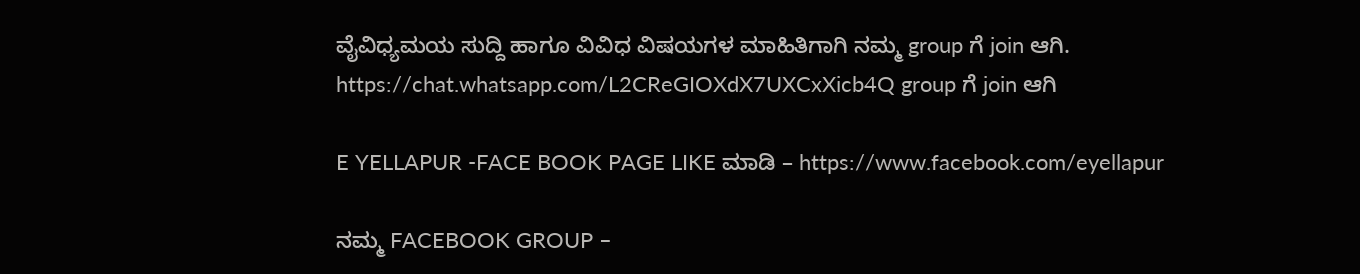ವೈವಿಧ್ಯಮಯ ಸುದ್ದಿ ಹಾಗೂ ವಿವಿಧ ವಿಷಯಗಳ ಮಾಹಿತಿಗಾಗಿ ನಮ್ಮ group ಗೆ join ಆಗಿ.
https://chat.whatsapp.com/L2CReGIOXdX7UXCxXicb4Q group ಗೆ join ಆಗಿ

E YELLAPUR -FACE BOOK PAGE LIKE ಮಾಡಿ – https://www.facebook.com/eyellapur

ನಮ್ಮ FACEBOOK GROUP –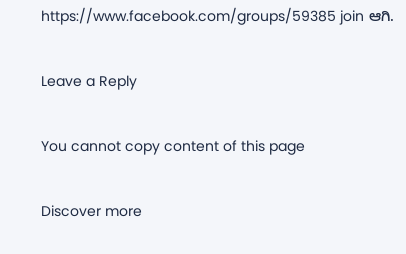https://www.facebook.com/groups/59385 join ಆಗಿ.

Leave a Reply

You cannot copy content of this page

Discover more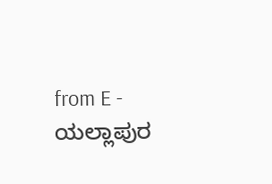from E - ಯಲ್ಲಾಪುರ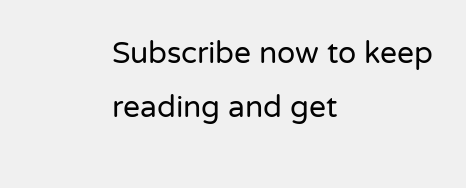Subscribe now to keep reading and get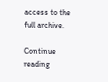access to the full archive.

Continue reading